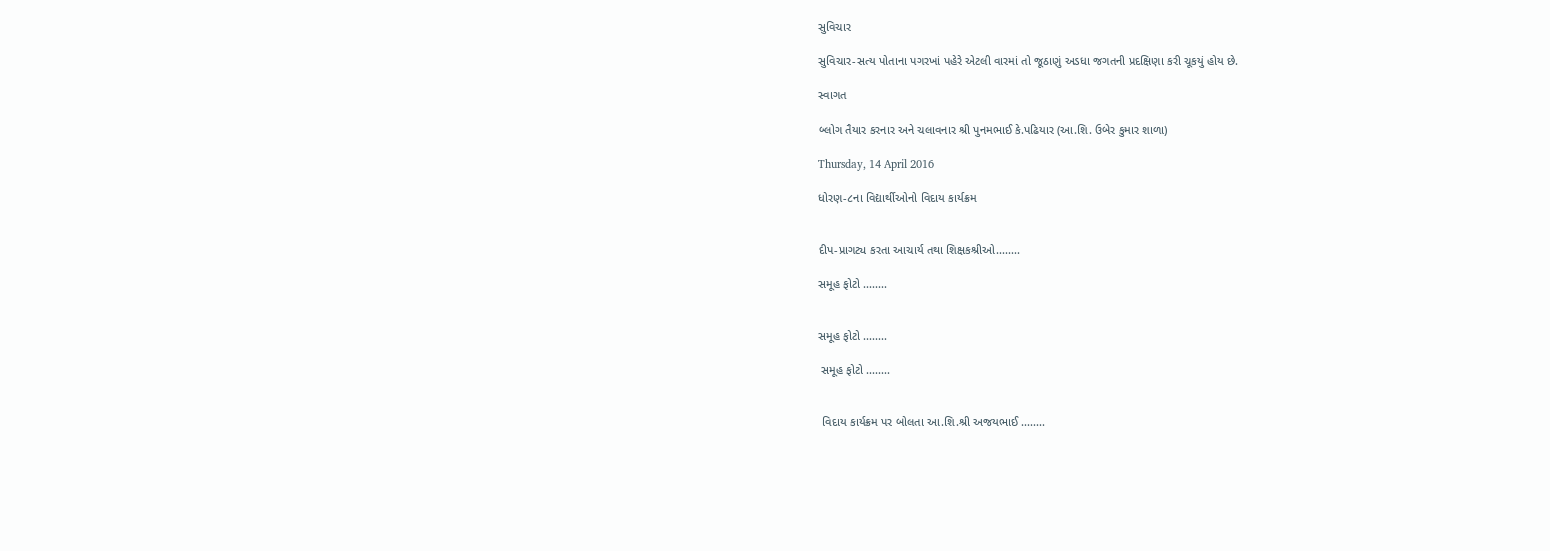સુવિચાર

સુવિચાર-સત્ય પોતાના પગરખાં પહેરે એટલી વારમાં તો જૂઠાણું અડધા જગતની પ્રદક્ષિણા કરી ચૂકયું હોય છે.

સ્વાગત

બ્લોગ તૈયાર કરનાર અને ચલાવનાર શ્રી પુનમભાઈ કે.પઢિયાર (આ.શિ. ઉબેર કુમાર શાળા)

Thursday, 14 April 2016

ધોરણ-૮ના વિદ્યાર્થીઓનો વિદાય કાર્યક્રમ


દીપ-પ્રાગટ્ય કરતા આચાર્ય તથા શિક્ષકશ્રીઓ........

સમૂહ ફોટો ........


સમૂહ ફોટો ........

 સમૂહ ફોટો ........


 વિદાય કાર્યક્રમ પર બોલતા આ.શિ.શ્રી અજયભાઈ ........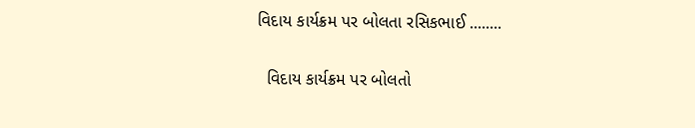વિદાય કાર્યક્રમ પર બોલતા રસિકભાઈ ........


  વિદાય કાર્યક્રમ પર બોલતો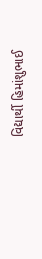વિદ્યાર્થી હિમાંશુભાઈ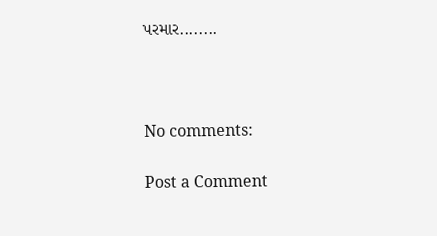પરમાર........



No comments:

Post a Comment